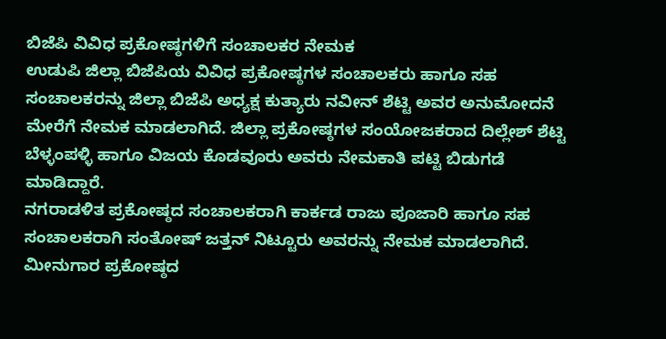ಬಿಜೆಪಿ ವಿವಿಧ ಪ್ರಕೋಷ್ಠಗಳಿಗೆ ಸಂಚಾಲಕರ ನೇಮಕ
ಉಡುಪಿ ಜಿಲ್ಲಾ ಬಿಜೆಪಿಯ ವಿವಿಧ ಪ್ರಕೋಷ್ಠಗಳ ಸಂಚಾಲಕರು ಹಾಗೂ ಸಹ ಸಂಚಾಲಕರನ್ನು ಜಿಲ್ಲಾ ಬಿಜೆಪಿ ಅಧ್ಯಕ್ಷ ಕುತ್ಯಾರು ನವೀನ್ ಶೆಟ್ಟಿ ಅವರ ಅನುಮೋದನೆ ಮೇರೆಗೆ ನೇಮಕ ಮಾಡಲಾಗಿದೆ. ಜಿಲ್ಲಾ ಪ್ರಕೋಷ್ಠಗಳ ಸಂಯೋಜಕರಾದ ದಿಲ್ಲೇಶ್ ಶೆಟ್ಟಿ ಬೆಳ್ಳಂಪಳ್ಳಿ ಹಾಗೂ ವಿಜಯ ಕೊಡವೂರು ಅವರು ನೇಮಕಾತಿ ಪಟ್ಟಿ ಬಿಡುಗಡೆ ಮಾಡಿದ್ದಾರೆ.
ನಗರಾಡಳಿತ ಪ್ರಕೋಷ್ಠದ ಸಂಚಾಲಕರಾಗಿ ಕಾರ್ಕಡ ರಾಜು ಪೂಜಾರಿ ಹಾಗೂ ಸಹ ಸಂಚಾಲಕರಾಗಿ ಸಂತೋಷ್ ಜತ್ತನ್ ನಿಟ್ಟೂರು ಅವರನ್ನು ನೇಮಕ ಮಾಡಲಾಗಿದೆ. ಮೀನುಗಾರ ಪ್ರಕೋಷ್ಠದ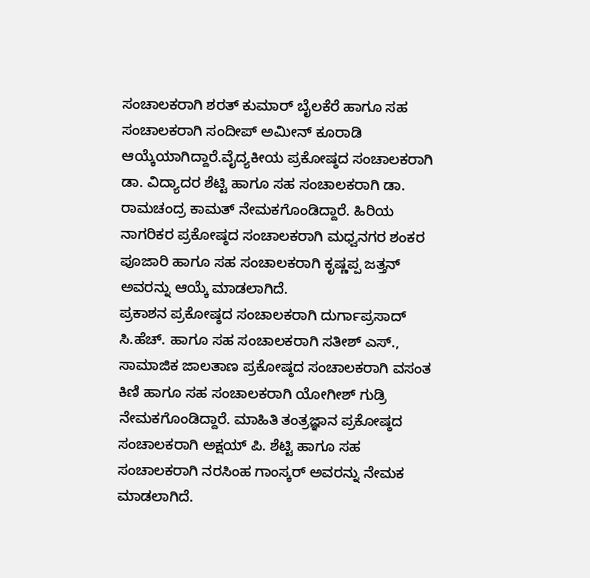ಸಂಚಾಲಕರಾಗಿ ಶರತ್ ಕುಮಾರ್ ಬೈಲಕೆರೆ ಹಾಗೂ ಸಹ ಸಂಚಾಲಕರಾಗಿ ಸಂದೀಪ್ ಅಮೀನ್ ಕೂರಾಡಿ ಆಯ್ಕೆಯಾಗಿದ್ದಾರೆ.ವೈದ್ಯಕೀಯ ಪ್ರಕೋಷ್ಠದ ಸಂಚಾಲಕರಾಗಿ ಡಾ. ವಿದ್ಯಾದರ ಶೆಟ್ಟಿ ಹಾಗೂ ಸಹ ಸಂಚಾಲಕರಾಗಿ ಡಾ. ರಾಮಚಂದ್ರ ಕಾಮತ್ ನೇಮಕಗೊಂಡಿದ್ದಾರೆ. ಹಿರಿಯ ನಾಗರಿಕರ ಪ್ರಕೋಷ್ಠದ ಸಂಚಾಲಕರಾಗಿ ಮಧ್ವನಗರ ಶಂಕರ ಪೂಜಾರಿ ಹಾಗೂ ಸಹ ಸಂಚಾಲಕರಾಗಿ ಕೃಷ್ಣಪ್ಪ ಜತ್ತನ್ ಅವರನ್ನು ಆಯ್ಕೆ ಮಾಡಲಾಗಿದೆ.
ಪ್ರಕಾಶನ ಪ್ರಕೋಷ್ಠದ ಸಂಚಾಲಕರಾಗಿ ದುರ್ಗಾಪ್ರಸಾದ್ ಸಿ.ಹೆಚ್. ಹಾಗೂ ಸಹ ಸಂಚಾಲಕರಾಗಿ ಸತೀಶ್ ಎಸ್., ಸಾಮಾಜಿಕ ಜಾಲತಾಣ ಪ್ರಕೋಷ್ಠದ ಸಂಚಾಲಕರಾಗಿ ವಸಂತ ಕಿಣಿ ಹಾಗೂ ಸಹ ಸಂಚಾಲಕರಾಗಿ ಯೋಗೀಶ್ ಗುಡ್ರಿ ನೇಮಕಗೊಂಡಿದ್ದಾರೆ. ಮಾಹಿತಿ ತಂತ್ರಜ್ಞಾನ ಪ್ರಕೋಷ್ಠದ ಸಂಚಾಲಕರಾಗಿ ಅಕ್ಷಯ್ ಪಿ. ಶೆಟ್ಟಿ ಹಾಗೂ ಸಹ ಸಂಚಾಲಕರಾಗಿ ನರಸಿಂಹ ಗಾಂಸ್ಕರ್ ಅವರನ್ನು ನೇಮಕ ಮಾಡಲಾಗಿದೆ.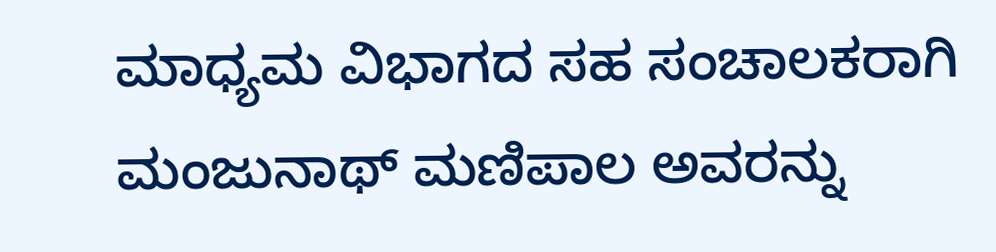ಮಾಧ್ಯಮ ವಿಭಾಗದ ಸಹ ಸಂಚಾಲಕರಾಗಿ ಮಂಜುನಾಥ್ ಮಣಿಪಾಲ ಅವರನ್ನು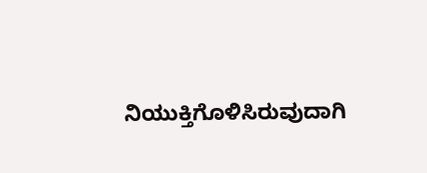ನಿಯುಕ್ತಿಗೊಳಿಸಿರುವುದಾಗಿ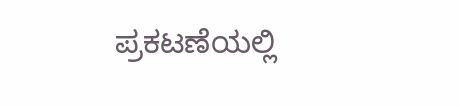ಪ್ರಕಟಣೆಯಲ್ಲಿ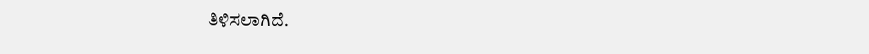ತಿಳಿಸಲಾಗಿದೆ.